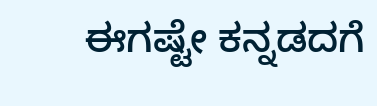ಈಗಷ್ಟೇ ಕನ್ನಡದಗೆ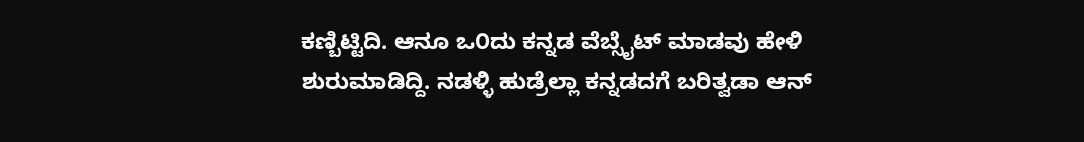ಕಣ್ಬಿಟ್ಟಿದಿ. ಆನೂ ಒ೦ದು ಕನ್ನಡ ವೆಬ್ಸೈಟ್ ಮಾಡವು ಹೇಳಿ ಶುರುಮಾಡಿದ್ದಿ. ನಡಳ್ಳಿ ಹುಡ್ರೆಲ್ಲಾ ಕನ್ನಡದಗೆ ಬರಿತ್ವಡಾ ಆನ್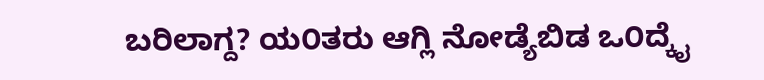ಬರಿಲಾಗ್ದ? ಯ೦ತರು ಆಗ್ಲಿ ನೋಡ್ಯೆಬಿಡ ಒ೦ದ್ಕೈ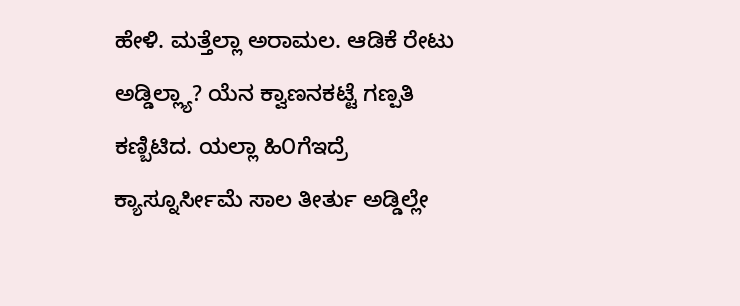ಹೇಳಿ. ಮತ್ತೆಲ್ಲಾ ಅರಾಮಲ. ಆಡಿಕೆ ರೇಟು ಅಡ್ಡಿಲ್ಲ್ಯಾ? ಯೆನ ಕ್ವಾಣನಕಟ್ಟೆ ಗಣ್ಪತಿ ಕಣ್ಬಿಟಿದ. ಯಲ್ಲಾ ಹಿ೦ಗೆಇದ್ರೆ ಕ್ಯಾಸ್ನೂರ್ಸೀಮೆ ಸಾಲ ತೀರ್ತು ಅಡ್ಡಿಲ್ಲೇ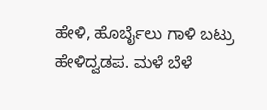ಹೇಳಿ, ಹೊರ್ಬೈಲು ಗಾಳಿ ಬಟ್ರು ಹೇಳಿದ್ವಡಪ. ಮಳೆ ಬೆಳೆ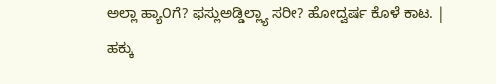ಅಲ್ಲಾ ಹ್ಯಾ೦ಗೆ? ಫಸ್ಲುಅಡ್ಡಿಲ್ಲ್ಯಾ ಸರೀ? ಹೋದ್ವರ್ಷ ಕೊಳೆ ಕಾಟ. |
ಹಕ್ಕು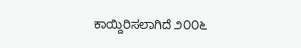ಕಾಯ್ದಿರಿಸಲಾಗಿದೆ ೨೦೦೬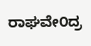ರಾಘವೇ೦ದ್ರ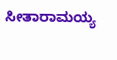ಸೀತಾರಾಮಯ್ಯ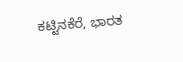ಕಟ್ಟಿನಕೆರೆ, ಭಾರತ